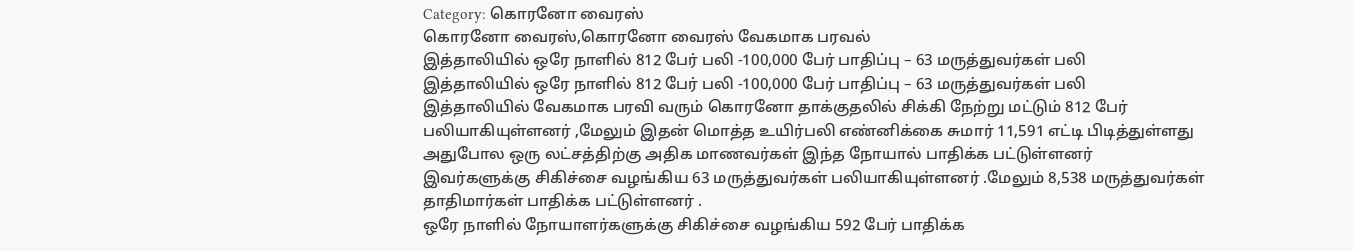Category: கொரனோ வைரஸ்
கொரனோ வைரஸ்,கொரனோ வைரஸ் வேகமாக பரவல்
இத்தாலியில் ஒரே நாளில் 812 பேர் பலி -100,000 பேர் பாதிப்பு – 63 மருத்துவர்கள் பலி
இத்தாலியில் ஒரே நாளில் 812 பேர் பலி -100,000 பேர் பாதிப்பு – 63 மருத்துவர்கள் பலி
இத்தாலியில் வேகமாக பரவி வரும் கொரனோ தாக்குதலில் சிக்கி நேற்று மட்டும் 812 பேர் பலியாகியுள்ளனர் ,மேலும் இதன் மொத்த உயிர்பலி எண்னிக்கை சுமார் 11,591 எட்டி பிடித்துள்ளது
அதுபோல ஒரு லட்சத்திற்கு அதிக மாணவர்கள் இந்த நோயால் பாதிக்க பட்டுள்ளனர்
இவர்களுக்கு சிகிச்சை வழங்கிய 63 மருத்துவர்கள் பலியாகியுள்ளனர் .மேலும் 8,538 மருத்துவர்கள் தாதிமார்கள் பாதிக்க பட்டுள்ளனர் .
ஒரே நாளில் நோயாளர்களுக்கு சிகிச்சை வழங்கிய 592 பேர் பாதிக்க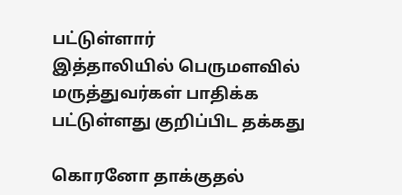பட்டுள்ளார்
இத்தாலியில் பெருமளவில் மருத்துவர்கள் பாதிக்க பட்டுள்ளது குறிப்பிட தக்கது

கொரனோ தாக்குதல்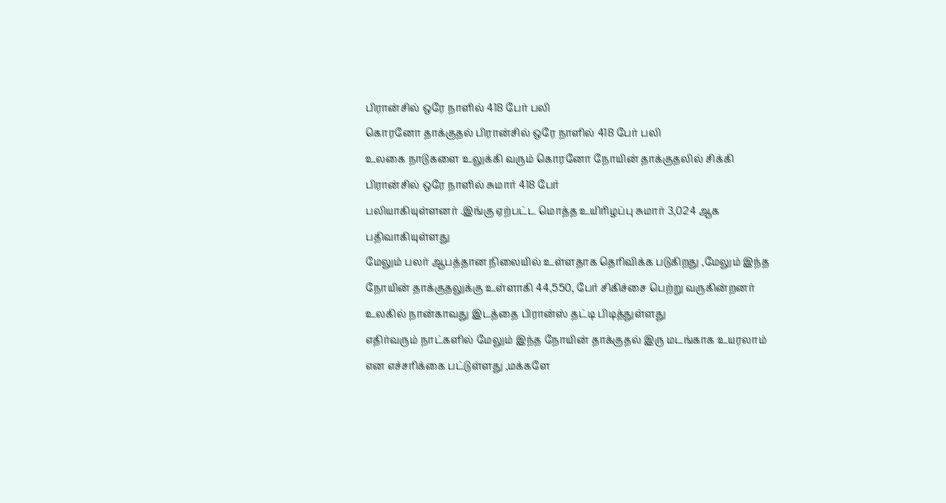பிரான்சில் ஒரே நாளில் 418 பேர் பலி
கொரனோ தாக்குதல் பிரான்சில் ஒரே நாளில் 418 பேர் பலி
உலகை நாடுகளை உலுக்கி வரும் கொரனோ நோயின் தாக்குதலில் சிக்கி பிரான்சில் ஒரே நாளில் சுமார் 418 பேர்
பலியாகியுள்ளனர் .இங்கு ஏற்பட்ட மொத்த உயிரிழப்பு சுமார் 3,024 ஆக பதிவாகியுள்ளது
மேலும் பலர் ஆபத்தான நிலையில் உள்ளதாக தெரிவிக்க படுகிறது ,மேலும் இந்த நோயின் தாக்குதலுக்கு உள்ளாகி 44,550, பேர் சிகிச்சை பெற்று வருகின்றனர்
உலகில் நான்காவது இடத்தை பிரான்ஸ் தட்டி பிடித்துள்ளது
எதிர்வரும் நாட்களில் மேலும் இந்த நோயின் தாக்குதல் இரு மடங்காக உயரலாம் என எச்சரிக்கை பட்டுள்ளது ,மக்களே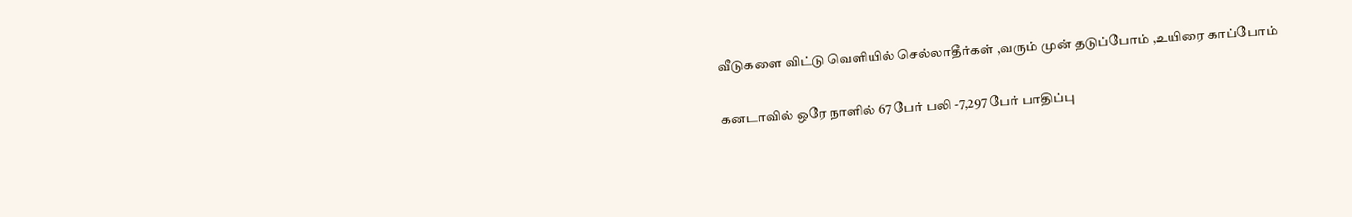வீடுகளை விட்டு வெளியில் செல்லாதீர்கள் ,வரும் முன் தடுப்போம் ,உயிரை காப்போம்

கனடாவில் ஒரே நாளில் 67 பேர் பலி -7,297 பேர் பாதிப்பு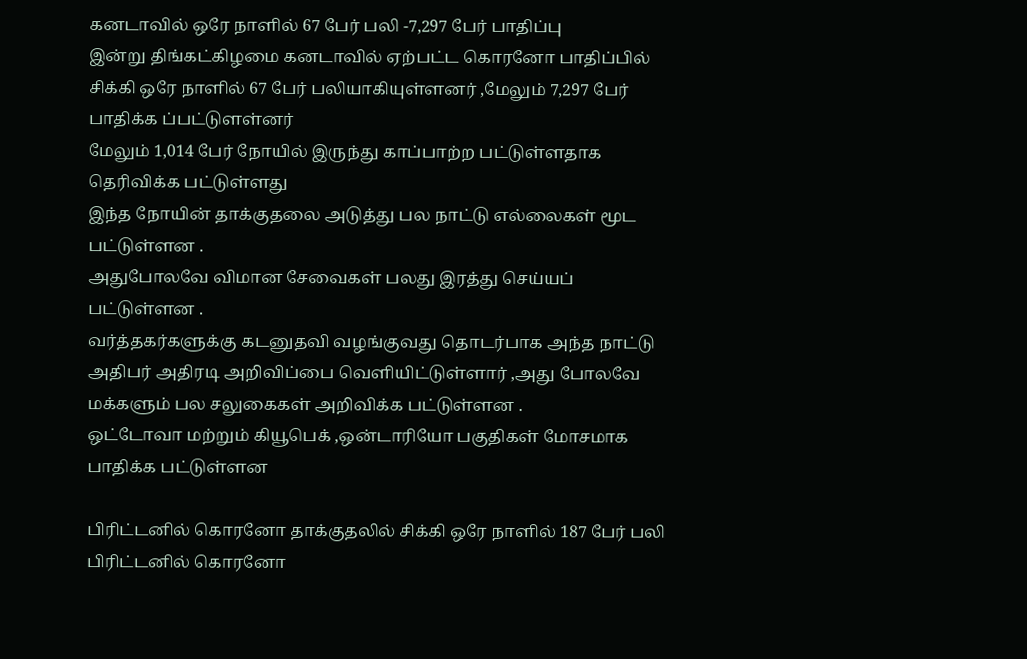கனடாவில் ஒரே நாளில் 67 பேர் பலி -7,297 பேர் பாதிப்பு
இன்று திங்கட்கிழமை கனடாவில் ஏற்பட்ட கொரனோ பாதிப்பில் சிக்கி ஒரே நாளில் 67 பேர் பலியாகியுள்ளனர் ,மேலும் 7,297 பேர் பாதிக்க ப்பட்டுளள்னர்
மேலும் 1,014 பேர் நோயில் இருந்து காப்பாற்ற பட்டுள்ளதாக தெரிவிக்க பட்டுள்ளது
இந்த நோயின் தாக்குதலை அடுத்து பல நாட்டு எல்லைகள் மூட பட்டுள்ளன .
அதுபோலவே விமான சேவைகள் பலது இரத்து செய்யப் பட்டுள்ளன .
வர்த்தகர்களுக்கு கடனுதவி வழங்குவது தொடர்பாக அந்த நாட்டு அதிபர் அதிரடி அறிவிப்பை வெளியிட்டுள்ளார் ,அது போலவே
மக்களும் பல சலுகைகள் அறிவிக்க பட்டுள்ளன .
ஒட்டோவா மற்றும் கியூபெக் ,ஒன்டாரியோ பகுதிகள் மோசமாக பாதிக்க பட்டுள்ளன

பிரிட்டனில் கொரனோ தாக்குதலில் சிக்கி ஒரே நாளில் 187 பேர் பலி
பிரிட்டனில் கொரனோ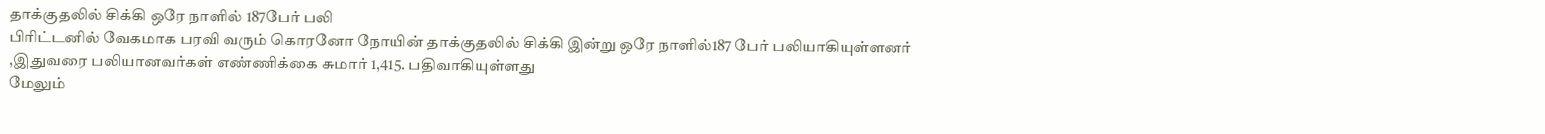தாக்குதலில் சிக்கி ஒரே நாளில் 187பேர் பலி
பிரிட்டனில் வேகமாக பரவி வரும் கொரனோ நோயின் தாக்குதலில் சிக்கி இன்று ஒரே நாளில்187 பேர் பலியாகியுள்ளனர்
,இதுவரை பலியானவர்கள் எண்ணிக்கை சுமார் 1,415. பதிவாகியுள்ளது
மேலும்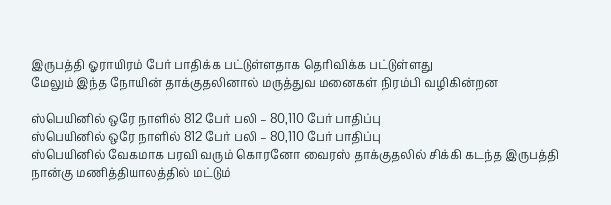இருபத்தி ஓராயிரம் பேர் பாதிக்க பட்டுள்ளதாக தெரிவிக்க பட்டுள்ளது
மேலும் இந்த நோயின் தாக்குதலினால் மருத்துவ மனைகள் நிரம்பி வழிகின்றன

ஸ்பெயினில் ஒரே நாளில் 812 பேர் பலி – 80,110 பேர் பாதிப்பு
ஸ்பெயினில் ஒரே நாளில் 812 பேர் பலி – 80,110 பேர் பாதிப்பு
ஸ்பெயினில் வேகமாக பரவி வரும் கொரனோ வைரஸ் தாக்குதலில் சிக்கி கடந்த இருபத்தி நான்கு மணித்தியாலத்தில் மட்டும்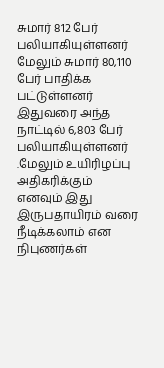சுமார் 812 பேர் பலியாகியுள்ளனர்
மேலும் சுமார் 80,110 பேர் பாதிக்க பட்டுள்ளனர்
இதுவரை அந்த நாட்டில் 6,803 பேர் பலியாகியுள்ளனர் .மேலும் உயிரிழப்பு அதிகரிக்கும் எனவும் இது இருபதாயிரம் வரை
நீடிக்கலாம் என நிபுணர்கள்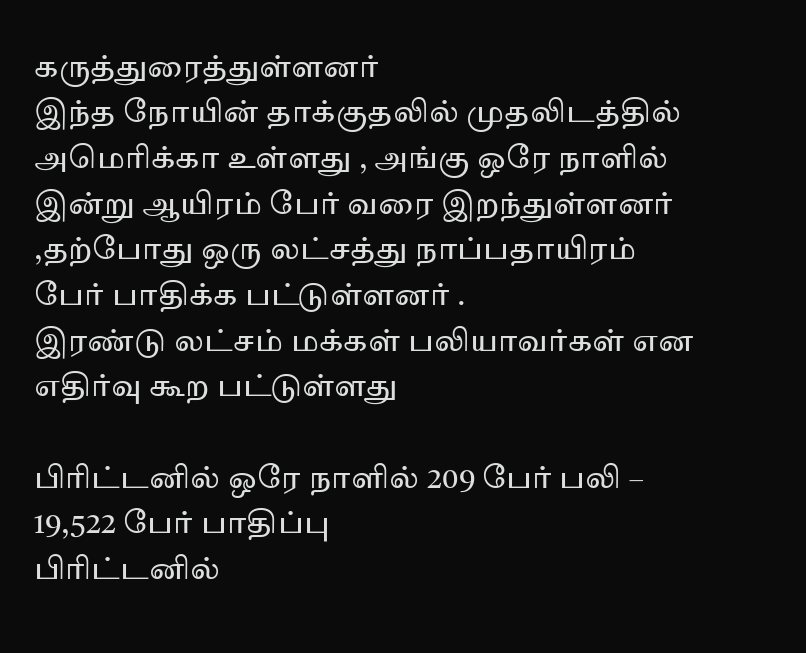கருத்துரைத்துள்ளனர்
இந்த நோயின் தாக்குதலில் முதலிடத்தில் அமெரிக்கா உள்ளது , அங்கு ஒரே நாளில் இன்று ஆயிரம் பேர் வரை இறந்துள்ளனர்
,தற்போது ஒரு லட்சத்து நாப்பதாயிரம் பேர் பாதிக்க பட்டுள்ளனர் .
இரண்டு லட்சம் மக்கள் பலியாவர்கள் என எதிர்வு கூற பட்டுள்ளது

பிரிட்டனில் ஒரே நாளில் 209 பேர் பலி – 19,522 பேர் பாதிப்பு
பிரிட்டனில்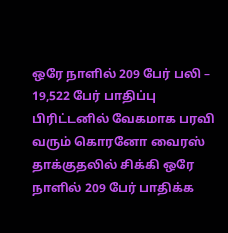ஒரே நாளில் 209 பேர் பலி – 19,522 பேர் பாதிப்பு
பிரிட்டனில் வேகமாக பரவி வரும் கொரனோ வைரஸ்
தாக்குதலில் சிக்கி ஒரே நாளில் 209 பேர் பாதிக்க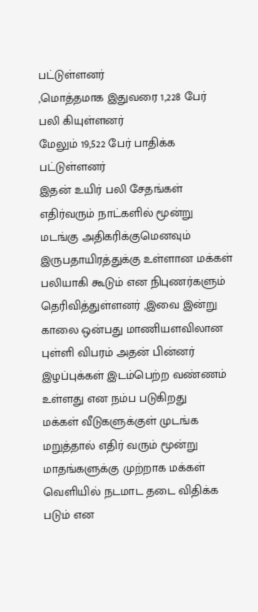பட்டுள்ளனர்
,மொத்தமாக இதுவரை 1,228 பேர் பலி கியுள்ளனர்
மேலும் 19,522 பேர் பாதிக்க பட்டுள்ளனர்
இதன் உயிர் பலி சேதங்கள் எதிர்வரும் நாட்களில் மூன்று மடங்கு அதிகரிக்குமெனவும் இருபதாயிரத்துக்கு உள்ளான மக்கள்
பலியாகி கூடும் என நிபுணர்களும் தெரிவித்துள்ளனர் ,இவை இன்று காலை ஒன்பது மாணியளவிலான புள்ளி விபரம் அதன் பின்னர் இழப்புக்கள் இடம்பெற்ற வண்ணம் உள்ளது என நம்ப படுகிறது
மக்கள் வீடுகளுக்குள் முடங்க மறுத்தால் எதிர் வரும் மூன்று மாதங்களுக்கு முற்றாக மக்கள் வெளியில் நடமாட தடை விதிக்க படும் என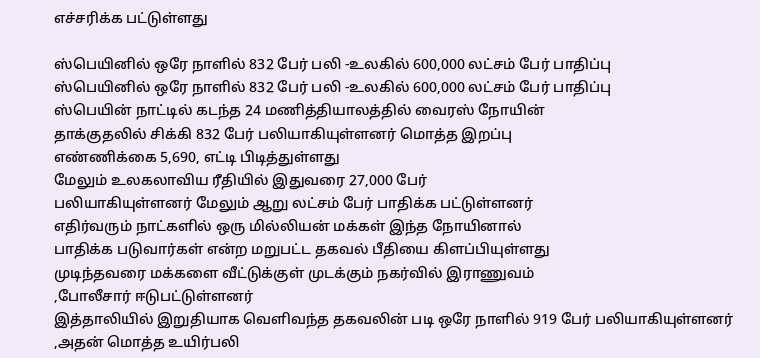எச்சரிக்க பட்டுள்ளது

ஸ்பெயினில் ஒரே நாளில் 832 பேர் பலி -உலகில் 600,000 லட்சம் பேர் பாதிப்பு
ஸ்பெயினில் ஒரே நாளில் 832 பேர் பலி -உலகில் 600,000 லட்சம் பேர் பாதிப்பு
ஸ்பெயின் நாட்டில் கடந்த 24 மணித்தியாலத்தில் வைரஸ் நோயின்
தாக்குதலில் சிக்கி 832 பேர் பலியாகியுள்ளனர் மொத்த இறப்பு
எண்ணிக்கை 5,690, எட்டி பிடித்துள்ளது
மேலும் உலகலாவிய ரீதியில் இதுவரை 27,000 பேர்
பலியாகியுள்ளனர் மேலும் ஆறு லட்சம் பேர் பாதிக்க பட்டுள்ளனர்
எதிர்வரும் நாட்களில் ஒரு மில்லியன் மக்கள் இந்த நோயினால்
பாதிக்க படுவார்கள் என்ற மறுபட்ட தகவல் பீதியை கிளப்பியுள்ளது
முடிந்தவரை மக்களை வீட்டுக்குள் முடக்கும் நகர்வில் இராணுவம்
,போலீசார் ஈடுபட்டுள்ளனர்
இத்தாலியில் இறுதியாக வெளிவந்த தகவலின் படி ஒரே நாளில் 919 பேர் பலியாகியுள்ளனர் ,அதன் மொத்த உயிர்பலி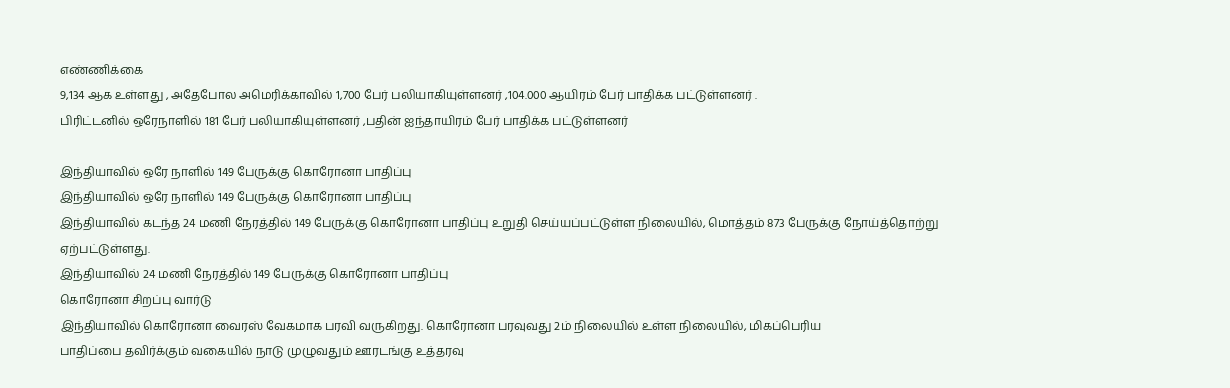எண்ணிக்கை
9,134 ஆக உள்ளது , அதேபோல அமெரிக்காவில் 1,700 பேர் பலியாகியுள்ளனர் ,104.000 ஆயிரம் பேர் பாதிக்க பட்டுள்ளனர் .
பிரிட்டனில் ஒரேநாளில் 181 பேர் பலியாகியுள்ளனர் ,பதின் ஐந்தாயிரம் பேர் பாதிக்க பட்டுள்ளனர்

இந்தியாவில் ஒரே நாளில் 149 பேருக்கு கொரோனா பாதிப்பு
இந்தியாவில் ஒரே நாளில் 149 பேருக்கு கொரோனா பாதிப்பு
இந்தியாவில் கடந்த 24 மணி நேரத்தில் 149 பேருக்கு கொரோனா பாதிப்பு உறுதி செய்யப்பட்டுள்ள நிலையில், மொத்தம் 873 பேருக்கு நோய்த்தொற்று ஏற்பட்டுள்ளது.
இந்தியாவில் 24 மணி நேரத்தில் 149 பேருக்கு கொரோனா பாதிப்பு
கொரோனா சிறப்பு வார்டு
இந்தியாவில் கொரோனா வைரஸ் வேகமாக பரவி வருகிறது. கொரோனா பரவுவது 2ம் நிலையில் உள்ள நிலையில், மிகப்பெரிய
பாதிப்பை தவிர்க்கும் வகையில் நாடு முழுவதும் ஊரடங்கு உத்தரவு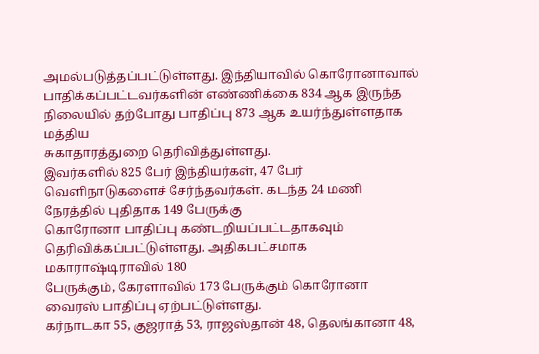அமல்படுத்தப்பட்டுள்ளது. இந்தியாவில் கொரோனாவால்
பாதிக்கப்பட்டவர்களின் எண்ணிக்கை 834 ஆக இருந்த நிலையில் தற்போது பாதிப்பு 873 ஆக உயர்ந்துள்ளதாக மத்திய
சுகாதாரத்துறை தெரிவித்துள்ளது.
இவர்களில் 825 பேர் இந்தியர்கள், 47 பேர் வெளிநாடுகளைச் சேர்ந்தவர்கள். கடந்த 24 மணி நேரத்தில் புதிதாக 149 பேருக்கு
கொரோனா பாதிப்பு கண்டறியப்பட்டதாகவும் தெரிவிக்கப்பட்டுள்ளது. அதிகபட்சமாக மகாராஷ்டிராவில் 180
பேருக்கும், கேரளாவில் 173 பேருக்கும் கொரோனா வைரஸ் பாதிப்பு ஏற்பட்டுள்ளது.
கர்நாடகா 55, குஜராத் 53, ராஜஸ்தான் 48, தெலங்கானா 48,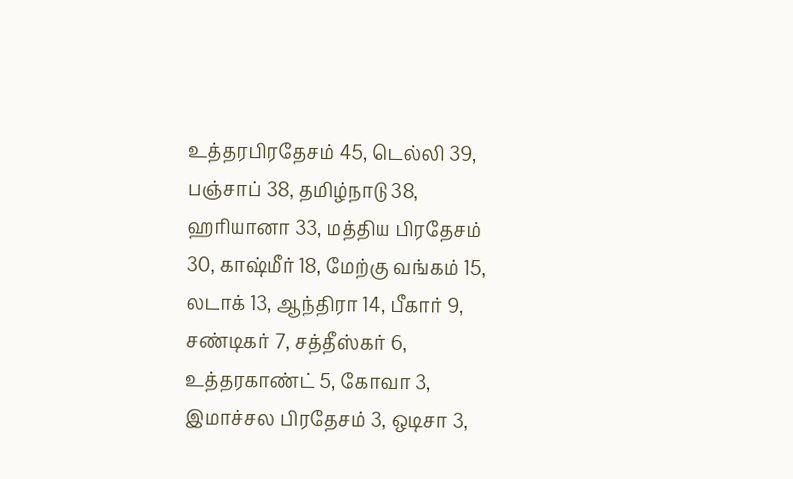உத்தரபிரதேசம் 45, டெல்லி 39, பஞ்சாப் 38, தமிழ்நாடு 38,
ஹரியானா 33, மத்திய பிரதேசம் 30, காஷ்மீர் 18, மேற்கு வங்கம் 15, லடாக் 13, ஆந்திரா 14, பீகார் 9, சண்டிகர் 7, சத்தீஸ்கர் 6,
உத்தரகாண்ட் 5, கோவா 3, இமாச்சல பிரதேசம் 3, ஒடிசா 3,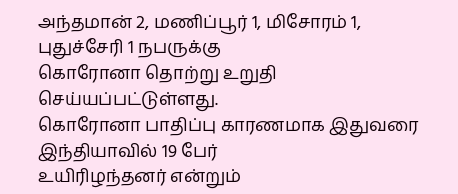அந்தமான் 2, மணிப்பூர் 1, மிசோரம் 1, புதுச்சேரி 1 நபருக்கு
கொரோனா தொற்று உறுதி செய்யப்பட்டுள்ளது.
கொரோனா பாதிப்பு காரணமாக இதுவரை இந்தியாவில் 19 பேர்
உயிரிழந்தனர் என்றும்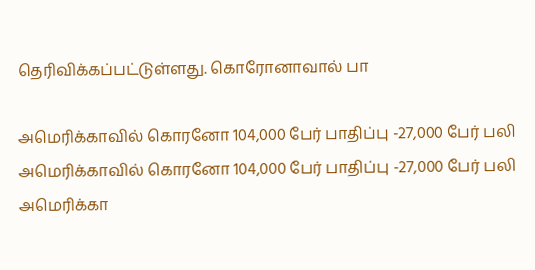தெரிவிக்கப்பட்டுள்ளது. கொரோனாவால் பா

அமெரிக்காவில் கொரனோ 104,000 பேர் பாதிப்பு -27,000 பேர் பலி
அமெரிக்காவில் கொரனோ 104,000 பேர் பாதிப்பு -27,000 பேர் பலி
அமெரிக்கா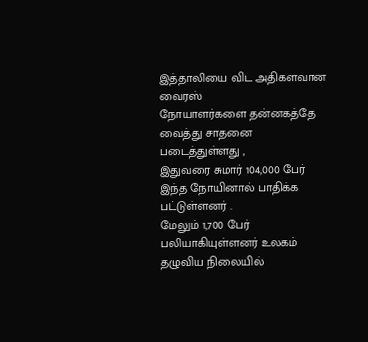இத்தாலியை விட அதிகளவான வைரஸ்
நோயாளர்களை தன்னகத்தே வைத்து சாதனை படைத்துள்ளது ,
இதுவரை சுமார் 104,000 பேர் இந்த நோயினால் பாதிக்க
பட்டுள்ளனர் .
மேலும் 1,700 பேர் பலியாகியுள்ளனர் உலகம் தழுவிய நிலையில்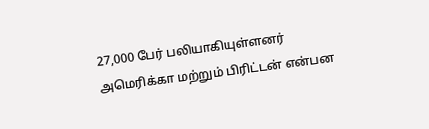27,000 பேர் பலியாகியுள்ளனர்
அமெரிக்கா மற்றும் பிரிட்டன் என்பன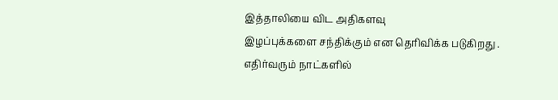இத்தாலியை விட அதிகளவு
இழப்புக்களை சந்திக்கும் என தெரிவிக்க படுகிறது .
எதிர்வரும் நாட்களில்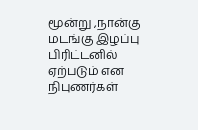மூன்று ,நான்கு மடங்கு இழப்பு பிரிட்டனில்
ஏற்படும் என நிபுணர்கள்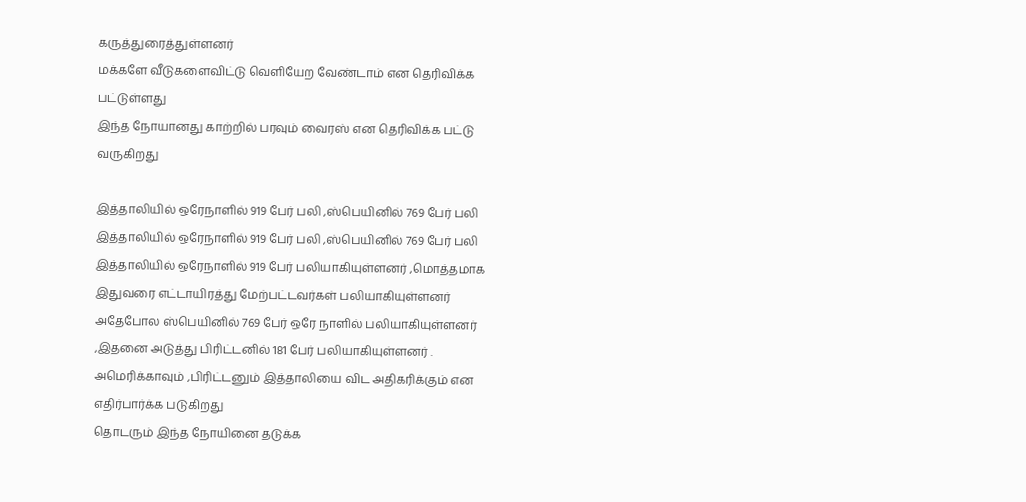கருத்துரைத்துள்ளனர்
மக்களே வீடுகளைவிட்டு வெளியேற வேண்டாம் என தெரிவிக்க
பட்டுள்ளது
இந்த நோயானது காற்றில் பரவும் வைரஸ் என தெரிவிக்க பட்டு
வருகிறது

இத்தாலியில் ஒரேநாளில் 919 பேர் பலி ,ஸ்பெயினில் 769 பேர் பலி
இத்தாலியில் ஒரேநாளில் 919 பேர் பலி ,ஸ்பெயினில் 769 பேர் பலி
இத்தாலியில் ஒரேநாளில் 919 பேர் பலியாகியுள்ளனர் ,மொத்தமாக
இதுவரை எட்டாயிரத்து மேற்பட்டவர்கள் பலியாகியுள்ளனர்
அதேபோல ஸ்பெயினில் 769 பேர் ஒரே நாளில் பலியாகியுள்ளனர்
,இதனை அடுத்து பிரிட்டனில் 181 பேர் பலியாகியுள்ளனர் .
அமெரிக்காவும் ,பிரிட்டனும் இத்தாலியை விட அதிகரிக்கும் என
எதிர்பார்க்க படுகிறது
தொடரும் இந்த நோயினை தடுக்க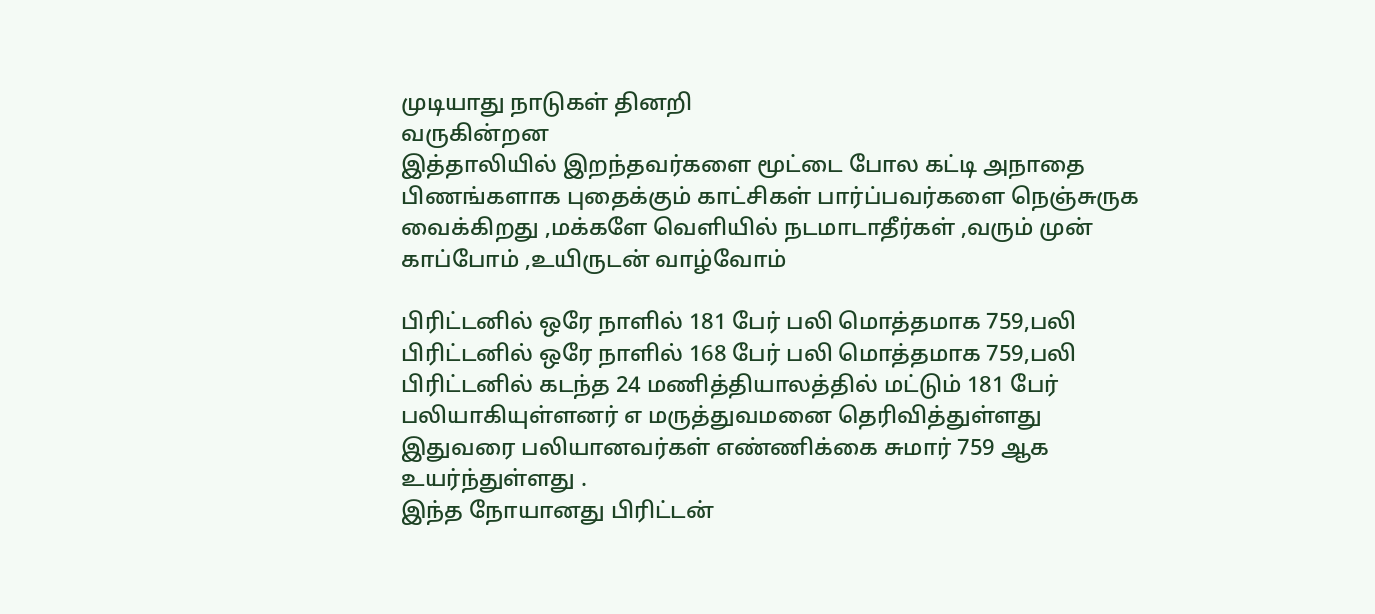முடியாது நாடுகள் தினறி
வருகின்றன
இத்தாலியில் இறந்தவர்களை மூட்டை போல கட்டி அநாதை
பிணங்களாக புதைக்கும் காட்சிகள் பார்ப்பவர்களை நெஞ்சுருக
வைக்கிறது ,மக்களே வெளியில் நடமாடாதீர்கள் ,வரும் முன்
காப்போம் ,உயிருடன் வாழ்வோம்

பிரிட்டனில் ஒரே நாளில் 181 பேர் பலி மொத்தமாக 759,பலி
பிரிட்டனில் ஒரே நாளில் 168 பேர் பலி மொத்தமாக 759,பலி
பிரிட்டனில் கடந்த 24 மணித்தியாலத்தில் மட்டும் 181 பேர்
பலியாகியுள்ளனர் எ மருத்துவமனை தெரிவித்துள்ளது
இதுவரை பலியானவர்கள் எண்ணிக்கை சுமார் 759 ஆக
உயர்ந்துள்ளது .
இந்த நோயானது பிரிட்டன்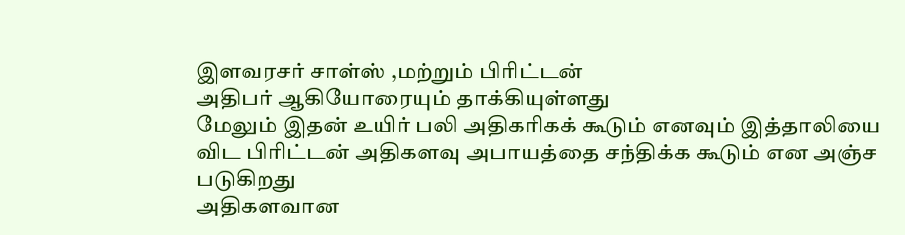இளவரசர் சாள்ஸ் ,மற்றும் பிரிட்டன்
அதிபர் ஆகியோரையும் தாக்கியுள்ளது
மேலும் இதன் உயிர் பலி அதிகரிகக் கூடும் எனவும் இத்தாலியை
விட பிரிட்டன் அதிகளவு அபாயத்தை சந்திக்க கூடும் என அஞ்ச
படுகிறது
அதிகளவான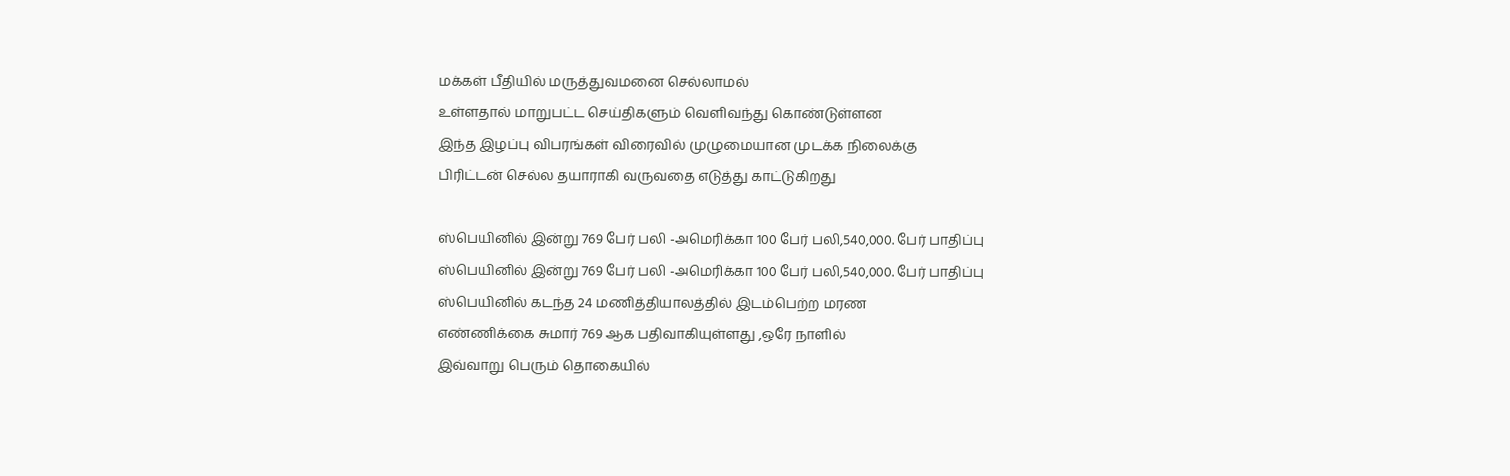மக்கள் பீதியில் மருத்துவமனை செல்லாமல்
உள்ளதால் மாறுபட்ட செய்திகளும் வெளிவந்து கொண்டுள்ளன
இந்த இழப்பு விபரங்கள் விரைவில் முழுமையான முடக்க நிலைக்கு
பிரிட்டன் செல்ல தயாராகி வருவதை எடுத்து காட்டுகிறது

ஸ்பெயினில் இன்று 769 பேர் பலி -அமெரிக்கா 100 பேர் பலி,540,000. பேர் பாதிப்பு
ஸ்பெயினில் இன்று 769 பேர் பலி -அமெரிக்கா 100 பேர் பலி,540,000. பேர் பாதிப்பு
ஸ்பெயினில் கடந்த 24 மணித்தியாலத்தில் இடம்பெற்ற மரண
எண்ணிக்கை சுமார் 769 ஆக பதிவாகியுள்ளது ,ஒரே நாளில்
இவ்வாறு பெரும் தொகையில்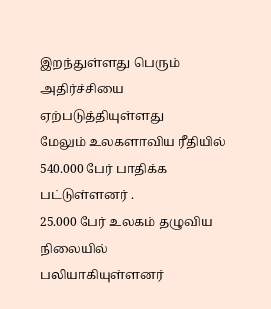இறந்துள்ளது பெரும் அதிர்ச்சியை
ஏற்படுத்தியுள்ளது
மேலும் உலகளாவிய ரீதியில் 540.000 பேர் பாதிக்க பட்டுள்ளனர் .
25.000 பேர் உலகம் தழுவிய நிலையில் பலியாகியுள்ளனர்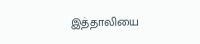இத்தாலியை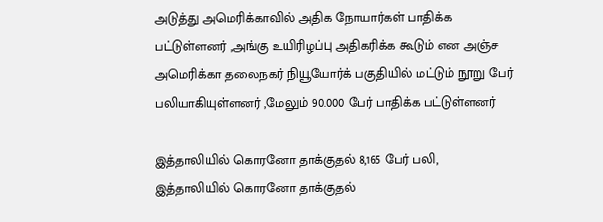அடுத்து அமெரிக்காவில் அதிக நோயார்கள் பாதிக்க
பட்டுள்ளனர் ,அங்கு உயிரிழப்பு அதிகரிக்க கூடும் என அஞ்ச
அமெரிக்கா தலைநகர் நியூயோர்க் பகுதியில் மட்டும் நூறு பேர்
பலியாகியுள்ளனர் ,மேலும் 90.000 பேர் பாதிக்க பட்டுள்ளனர்

இத்தாலியில் கொரனோ தாக்குதல் 8,165 பேர் பலி,
இத்தாலியில் கொரனோ தாக்குதல்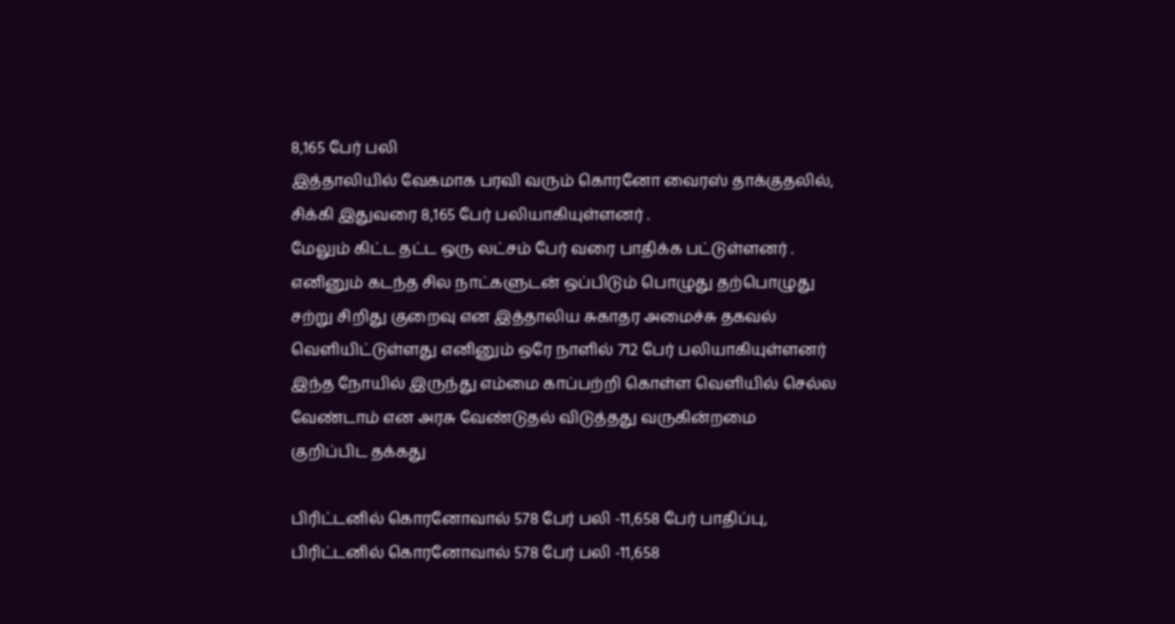8,165 பேர் பலி
இத்தாலியில் வேகமாக பரவி வரும் கொரனோ வைரஸ் தாக்குதலில்,
சிக்கி இதுவரை 8,165 பேர் பலியாகியுள்ளனர் .
மேலும் கிட்ட தட்ட ஒரு லட்சம் பேர் வரை பாதிக்க பட்டுள்ளனர் .
எனினும் கடந்த சில நாட்களுடன் ஒப்பிடும் பொழுது தற்பொழுது
சற்று சிறிது குறைவு என இத்தாலிய சுகாதர அமைச்சு தகவல்
வெளியிட்டுள்ளது எனினும் ஒரே நாளில் 712 பேர் பலியாகியுள்ளனர்
இந்த நோயில் இருந்து எம்மை காப்பற்றி கொள்ள வெளியில் செல்ல
வேண்டாம் என அரசு வேண்டுதல் விடுத்தது வருகின்றமை
குறிப்பிட தக்கது

பிரிட்டனில் கொரனோவால் 578 பேர் பலி -11,658 பேர் பாதிப்பு,
பிரிட்டனில் கொரனோவால் 578 பேர் பலி -11,658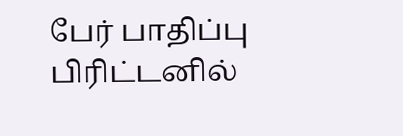பேர் பாதிப்பு
பிரிட்டனில்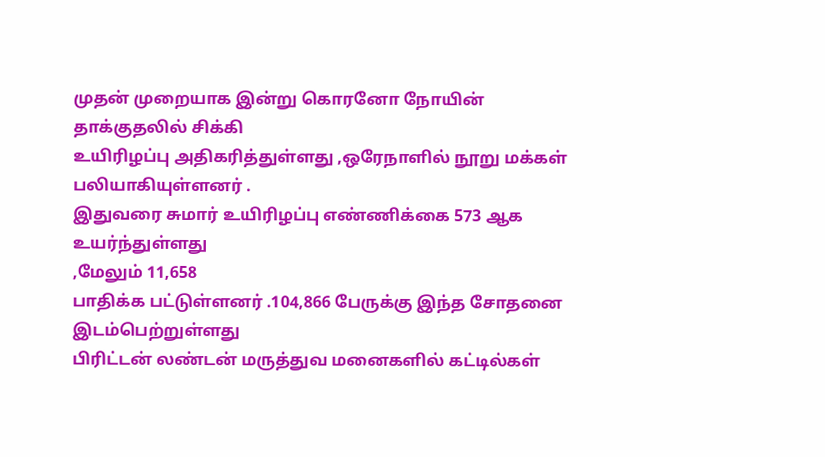முதன் முறையாக இன்று கொரனோ நோயின்
தாக்குதலில் சிக்கி
உயிரிழப்பு அதிகரித்துள்ளது ,ஒரேநாளில் நூறு மக்கள்
பலியாகியுள்ளனர் .
இதுவரை சுமார் உயிரிழப்பு எண்ணிக்கை 573 ஆக உயர்ந்துள்ளது
,மேலும் 11,658
பாதிக்க பட்டுள்ளனர் .104,866 பேருக்கு இந்த சோதனை
இடம்பெற்றுள்ளது
பிரிட்டன் லண்டன் மருத்துவ மனைகளில் கட்டில்கள்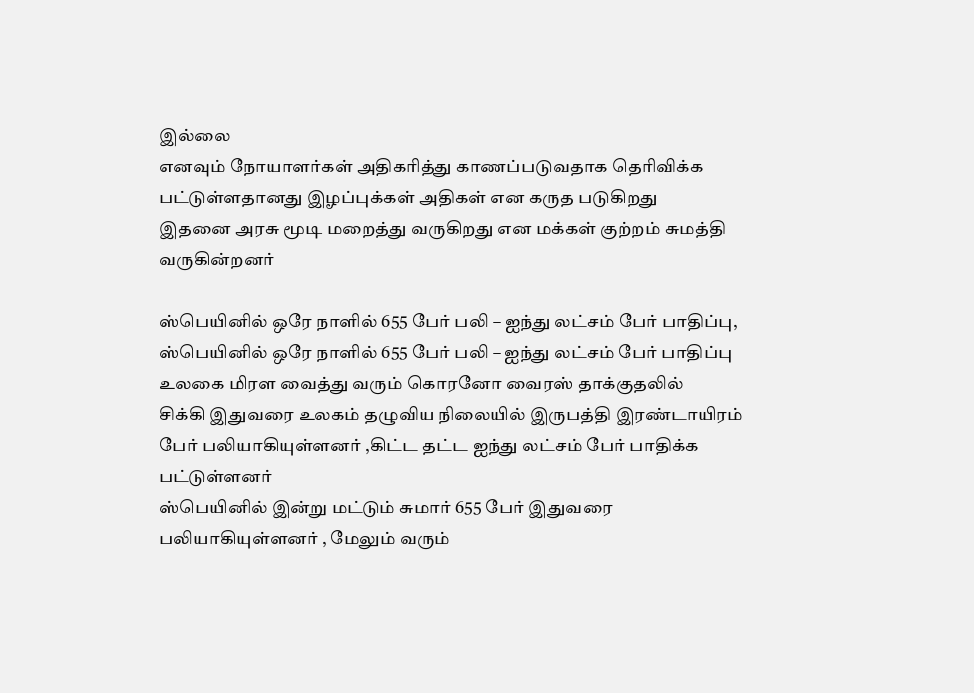இல்லை
எனவும் நோயாளர்கள் அதிகரித்து காணப்படுவதாக தெரிவிக்க
பட்டுள்ளதானது இழப்புக்கள் அதிகள் என கருத படுகிறது
இதனை அரசு மூடி மறைத்து வருகிறது என மக்கள் குற்றம் சுமத்தி
வருகின்றனர்

ஸ்பெயினில் ஒரே நாளில் 655 பேர் பலி – ஐந்து லட்சம் பேர் பாதிப்பு,
ஸ்பெயினில் ஒரே நாளில் 655 பேர் பலி – ஐந்து லட்சம் பேர் பாதிப்பு
உலகை மிரள வைத்து வரும் கொரனோ வைரஸ் தாக்குதலில்
சிக்கி இதுவரை உலகம் தழுவிய நிலையில் இருபத்தி இரண்டாயிரம்
பேர் பலியாகியுள்ளனர் ,கிட்ட தட்ட ஐந்து லட்சம் பேர் பாதிக்க
பட்டுள்ளனர்
ஸ்பெயினில் இன்று மட்டும் சுமார் 655 பேர் இதுவரை
பலியாகியுள்ளனர் , மேலும் வரும்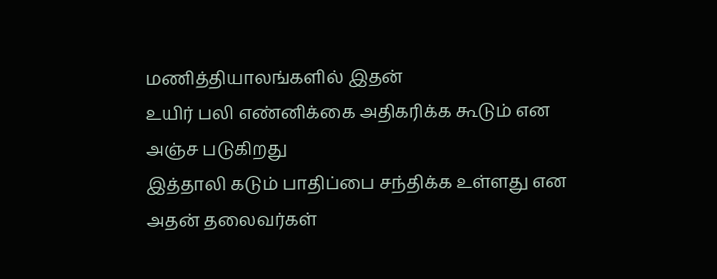மணித்தியாலங்களில் இதன்
உயிர் பலி எண்னிக்கை அதிகரிக்க கூடும் என அஞ்ச படுகிறது
இத்தாலி கடும் பாதிப்பை சந்திக்க உள்ளது என அதன் தலைவர்கள்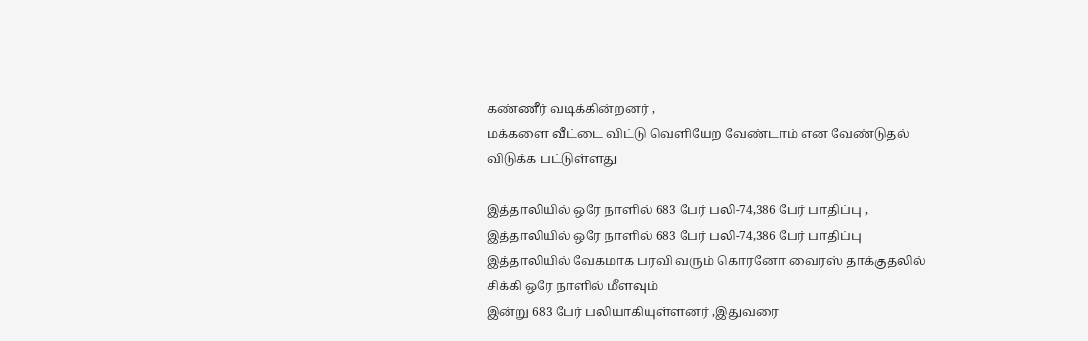கண்ணீர் வடிக்கின்றனர் ,
மக்களை வீட்டை விட்டு வெளியேற வேண்டாம் என வேண்டுதல்
விடுக்க பட்டுள்ளது

இத்தாலியில் ஒரே நாளில் 683 பேர் பலி-74,386 பேர் பாதிப்பு ,
இத்தாலியில் ஒரே நாளில் 683 பேர் பலி-74,386 பேர் பாதிப்பு
இத்தாலியில் வேகமாக பரவி வரும் கொரனோ வைரஸ் தாக்குதலில்
சிக்கி ஒரே நாளில் மீளவும்
இன்று 683 பேர் பலியாகியுள்ளனர் ,இதுவரை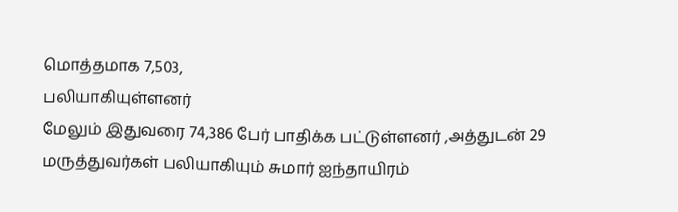மொத்தமாக 7,503,
பலியாகியுள்ளனர்
மேலும் இதுவரை 74,386 பேர் பாதிக்க பட்டுள்ளனர் ,அத்துடன் 29
மருத்துவர்கள் பலியாகியும் சுமார் ஐந்தாயிரம்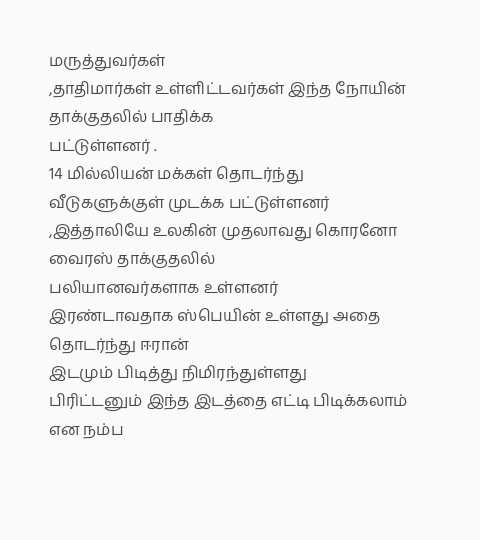மருத்துவர்கள்
,தாதிமார்கள் உள்ளிட்டவர்கள் இந்த நோயின் தாக்குதலில் பாதிக்க
பட்டுள்ளனர் .
14 மில்லியன் மக்கள் தொடர்ந்து வீடுகளுக்குள் முடக்க பட்டுள்ளனர்
,இத்தாலியே உலகின் முதலாவது கொரனோ வைரஸ் தாக்குதலில்
பலியானவர்களாக உள்ளனர்
இரண்டாவதாக ஸ்பெயின் உள்ளது அதை தொடர்ந்து ஈரான்
இடமும் பிடித்து நிமிரந்துள்ளது
பிரிட்டனும் இந்த இடத்தை எட்டி பிடிக்கலாம் என நம்ப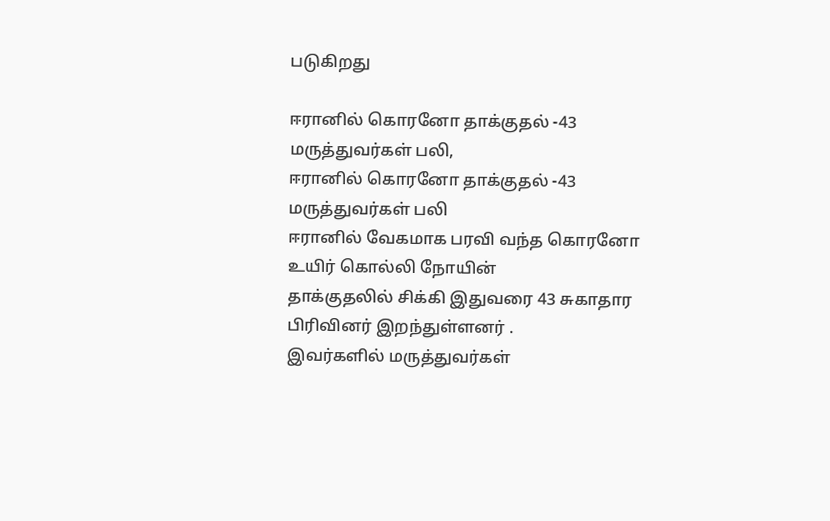படுகிறது

ஈரானில் கொரனோ தாக்குதல் -43 மருத்துவர்கள் பலி,
ஈரானில் கொரனோ தாக்குதல் -43 மருத்துவர்கள் பலி
ஈரானில் வேகமாக பரவி வந்த கொரனோ உயிர் கொல்லி நோயின்
தாக்குதலில் சிக்கி இதுவரை 43 சுகாதார பிரிவினர் இறந்துள்ளனர் .
இவர்களில் மருத்துவர்கள்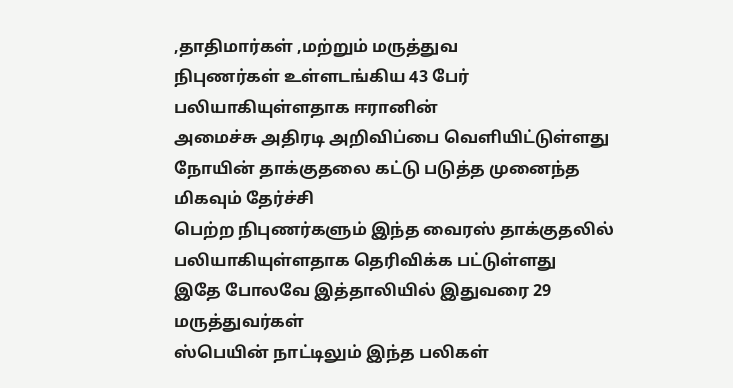,தாதிமார்கள் ,மற்றும் மருத்துவ
நிபுணர்கள் உள்ளடங்கிய 43 பேர் பலியாகியுள்ளதாக ஈரானின்
அமைச்சு அதிரடி அறிவிப்பை வெளியிட்டுள்ளது
நோயின் தாக்குதலை கட்டு படுத்த முனைந்த மிகவும் தேர்ச்சி
பெற்ற நிபுணர்களும் இந்த வைரஸ் தாக்குதலில்
பலியாகியுள்ளதாக தெரிவிக்க பட்டுள்ளது
இதே போலவே இத்தாலியில் இதுவரை 29 மருத்துவர்கள்
ஸ்பெயின் நாட்டிலும் இந்த பலிகள்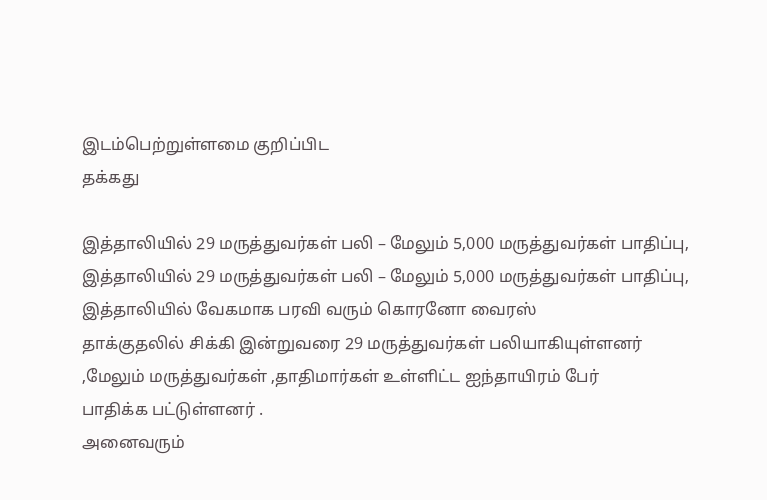இடம்பெற்றுள்ளமை குறிப்பிட
தக்கது

இத்தாலியில் 29 மருத்துவர்கள் பலி – மேலும் 5,000 மருத்துவர்கள் பாதிப்பு,
இத்தாலியில் 29 மருத்துவர்கள் பலி – மேலும் 5,000 மருத்துவர்கள் பாதிப்பு,
இத்தாலியில் வேகமாக பரவி வரும் கொரனோ வைரஸ்
தாக்குதலில் சிக்கி இன்றுவரை 29 மருத்துவர்கள் பலியாகியுள்ளனர்
,மேலும் மருத்துவர்கள் ,தாதிமார்கள் உள்ளிட்ட ஐந்தாயிரம் பேர்
பாதிக்க பட்டுள்ளனர் .
அனைவரும்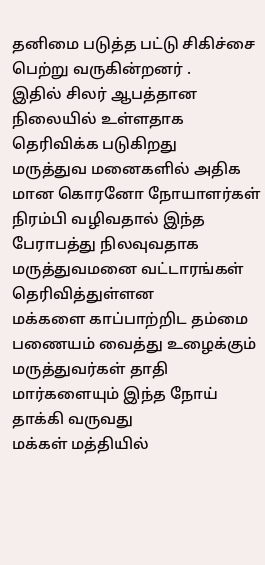தனிமை படுத்த பட்டு சிகிச்சை பெற்று வருகின்றனர் .
இதில் சிலர் ஆபத்தான நிலையில் உள்ளதாக தெரிவிக்க படுகிறது
மருத்துவ மனைகளில் அதிக மான கொரனோ நோயாளர்கள்
நிரம்பி வழிவதால் இந்த பேராபத்து நிலவுவதாக
மருத்துவமனை வட்டாரங்கள் தெரிவித்துள்ளன
மக்களை காப்பாற்றிட தம்மை பணையம் வைத்து உழைக்கும்
மருத்துவர்கள் தாதி மார்களையும் இந்த நோய் தாக்கி வருவது
மக்கள் மத்தியில்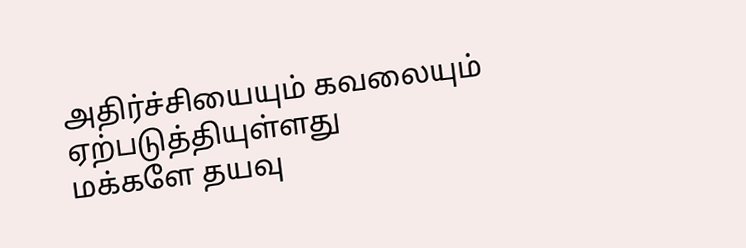அதிர்ச்சியையும் கவலையும் ஏற்படுத்தியுள்ளது
மக்களே தயவு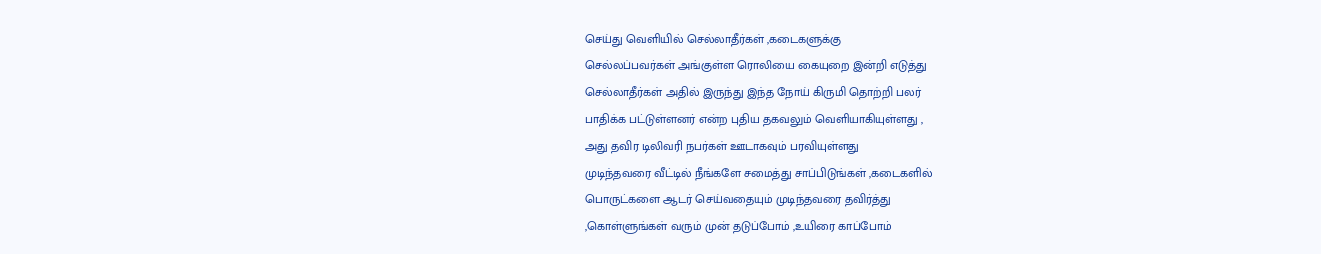செய்து வெளியில் செல்லாதீர்கள் ,கடைகளுக்கு
செல்லப்பவர்கள் அங்குள்ள ரொலியை கையுறை இன்றி எடுத்து
செல்லாதீர்கள் அதில் இருந்து இந்த நோய் கிருமி தொற்றி பலர்
பாதிக்க பட்டுள்ளனர் என்ற புதிய தகவலும் வெளியாகியுள்ளது ,
அது தவிர டிலிவரி நபர்கள் ஊடாகவும் பரவியுள்ளது
முடிந்தவரை வீட்டில் நீங்களே சமைத்து சாப்பிடுங்கள் ,கடைகளில்
பொருட்களை ஆடர் செய்வதையும் முடிந்தவரை தவிர்த்து
,கொள்ளுங்கள் வரும் முன் தடுப்போம் ,உயிரை காப்போம்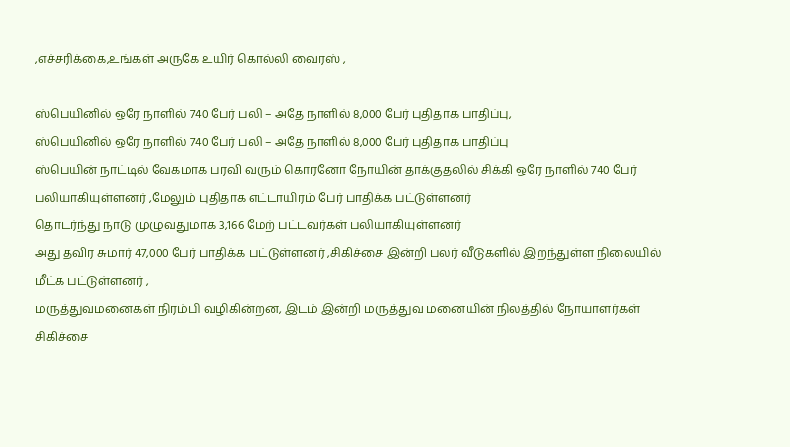,எச்சரிக்கை,உங்கள் அருகே உயிர் கொல்லி வைரஸ் ,

ஸ்பெயினில் ஒரே நாளில் 740 பேர் பலி – அதே நாளில் 8,000 பேர் புதிதாக பாதிப்பு,
ஸ்பெயினில் ஒரே நாளில் 740 பேர் பலி – அதே நாளில் 8,000 பேர் புதிதாக பாதிப்பு
ஸ்பெயின் நாட்டில் வேகமாக பரவி வரும் கொரனோ நோயின் தாக்குதலில் சிக்கி ஒரே நாளில் 740 பேர் பலியாகியுள்ளனர் ,மேலும் புதிதாக எட்டாயிரம் பேர் பாதிக்க பட்டுள்ளனர்
தொடர்ந்து நாடு முழுவதுமாக 3,166 மேற் பட்டவர்கள் பலியாகியுள்ளனர்
அது தவிர சுமார் 47,000 பேர் பாதிக்க பட்டுள்ளனர் ,சிகிச்சை இன்றி பலர் வீடுகளில் இறந்துள்ள நிலையில் மீட்க பட்டுள்ளனர் ,
மருத்துவமனைகள் நிரம்பி வழிகின்றன, இடம் இன்றி மருத்துவ மனையின் நிலத்தில் நோயாளர்கள் சிகிச்சை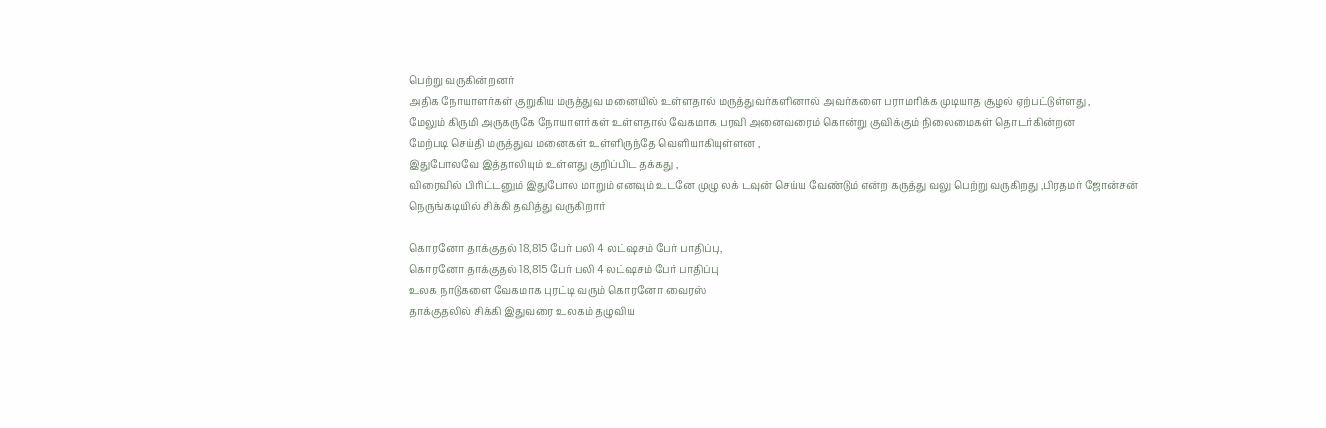பெற்று வருகின்றனர்
அதிக நோயாளர்கள் குறுகிய மருத்துவ மனையில் உள்ளதால் மருத்துவர்களினால் அவர்களை பராமரிக்க முடியாத சூழல் ஏற்பட்டுள்ளது ,
மேலும் கிருமி அருகருகே நோயாளர்கள் உள்ளதால் வேகமாக பரவி அனைவரைம் கொன்று குவிக்கும் நிலைமைகள் தொடர்கின்றன
மேற்படி செய்தி மருத்துவ மனைகள் உள்ளிருந்தே வெளியாகியுள்ளன ,
இதுபோலவே இத்தாலியும் உள்ளது குறிப்பிட தக்கது ,
விரைவில் பிரிட்டனும் இதுபோல மாறும் எனவும் உடனே முழு லக் டவுன் செய்ய வேண்டும் என்ற கருத்து வலு பெற்று வருகிறது ,பிரதமர் ஜோன்சன் நெருங்கடியில் சிக்கி தவித்து வருகிறார்

கொரனோ தாக்குதல் 18,815 பேர் பலி 4 லட்ஷசம் பேர் பாதிப்பு,
கொரனோ தாக்குதல் 18,815 பேர் பலி 4 லட்ஷசம் பேர் பாதிப்பு
உலக நாடுகளை வேகமாக புரட்டி வரும் கொரனோ வைரஸ்
தாக்குதலில் சிக்கி இதுவரை உலகம் தழுவிய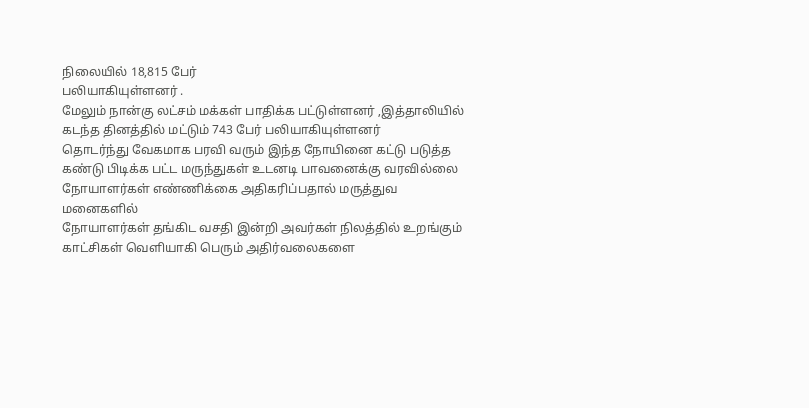நிலையில் 18,815 பேர்
பலியாகியுள்ளனர் .
மேலும் நான்கு லட்சம் மக்கள் பாதிக்க பட்டுள்ளனர் ,இத்தாலியில்
கடந்த தினத்தில் மட்டும் 743 பேர் பலியாகியுள்ளனர்
தொடர்ந்து வேகமாக பரவி வரும் இந்த நோயினை கட்டு படுத்த
கண்டு பிடிக்க பட்ட மருந்துகள் உடனடி பாவனைக்கு வரவில்லை
நோயாளர்கள் எண்ணிக்கை அதிகரிப்பதால் மருத்துவ மனைகளில்
நோயாளர்கள் தங்கிட வசதி இன்றி அவர்கள் நிலத்தில் உறங்கும்
காட்சிகள் வெளியாகி பெரும் அதிர்வலைகளை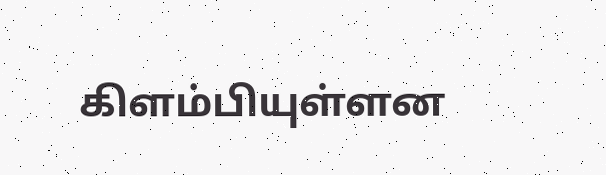கிளம்பியுள்ளன